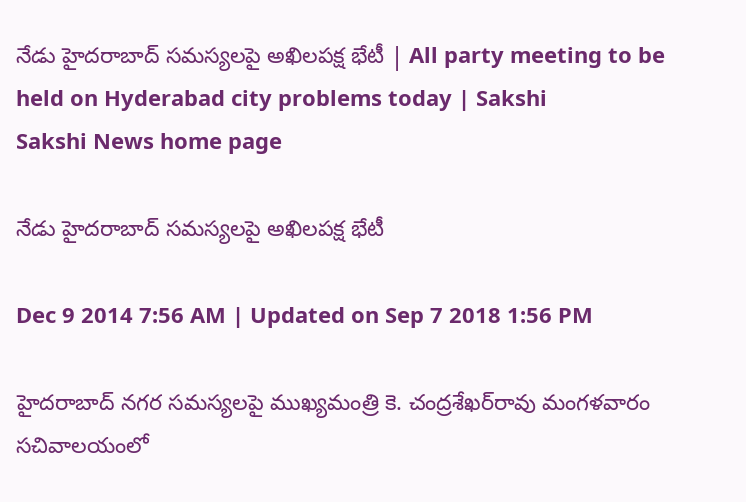నేడు హైదరాబాద్ సమస్యలపై అఖిలపక్ష భేటీ | All party meeting to be held on Hyderabad city problems today | Sakshi
Sakshi News home page

నేడు హైదరాబాద్ సమస్యలపై అఖిలపక్ష భేటీ

Dec 9 2014 7:56 AM | Updated on Sep 7 2018 1:56 PM

హైదరాబాద్ నగర సమస్యలపై ముఖ్యమంత్రి కె. చంద్రశేఖర్‌రావు మంగళవారం సచివాలయంలో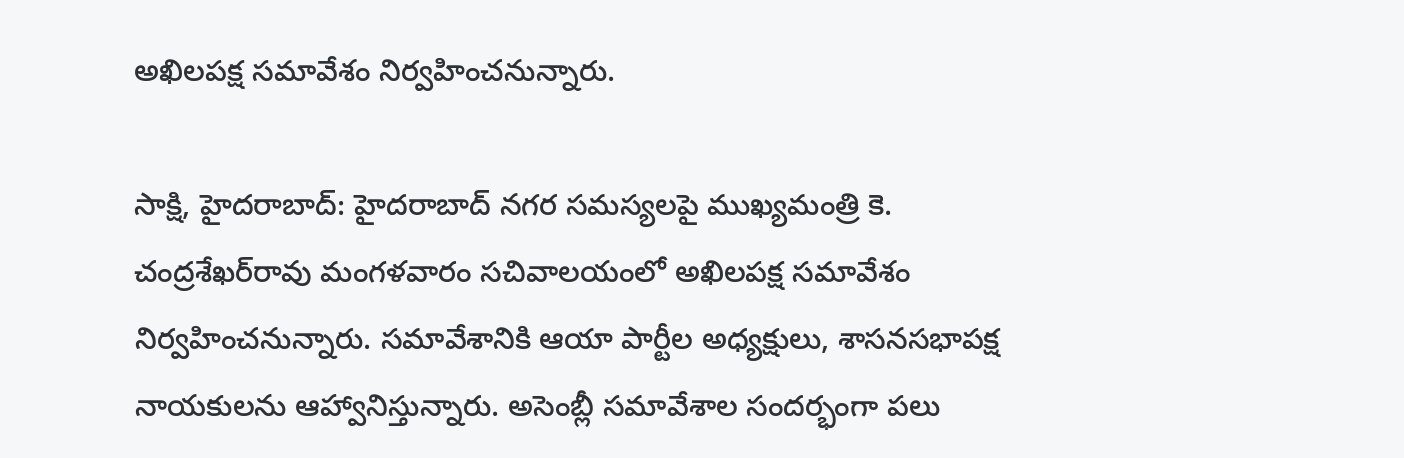అఖిలపక్ష సమావేశం నిర్వహించనున్నారు.

సాక్షి, హైదరాబాద్: హైదరాబాద్ నగర సమస్యలపై ముఖ్యమంత్రి కె. చంద్రశేఖర్‌రావు మంగళవారం సచివాలయంలో అఖిలపక్ష సమావేశం నిర్వహించనున్నారు. సమావేశానికి ఆయా పార్టీల అధ్యక్షులు, శాసనసభాపక్ష నాయకులను ఆహ్వానిస్తున్నారు. అసెంబ్లీ సమావేశాల సందర్భంగా పలు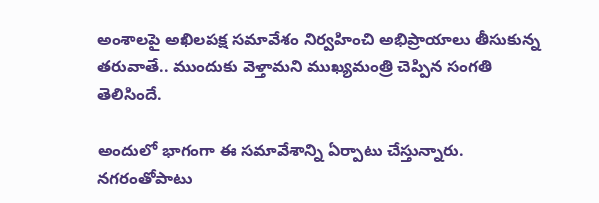అంశాలపై అఖిలపక్ష సమావేశం నిర్వహించి అభిప్రాయాలు తీసుకున్న తరువాతే.. ముందుకు వెళ్తామని ముఖ్యమంత్రి చెప్పిన సంగతి తెలిసిందే.

అందులో భాగంగా ఈ సమావేశాన్ని ఏర్పాటు చేస్తున్నారు. నగరంతోపాటు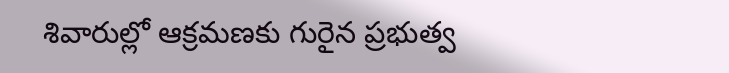శివారుల్లో ఆక్రమణకు గురైన ప్రభుత్వ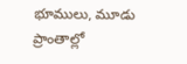భూములు, మూడు ప్రాంతాల్లో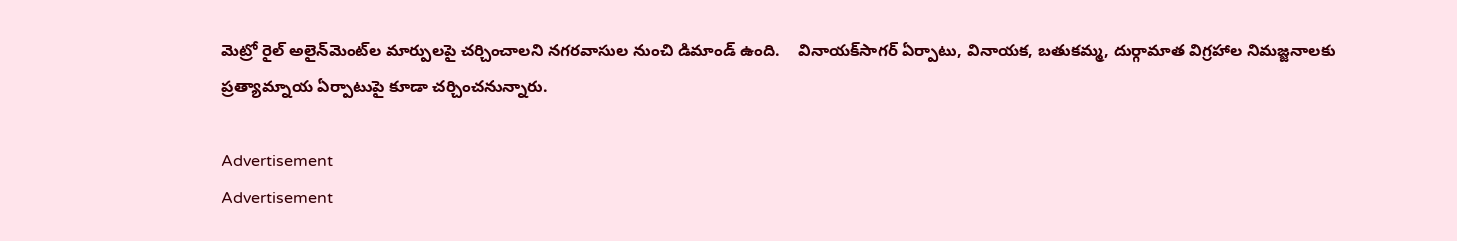మెట్రో రైల్ అలైన్‌మెంట్‌ల మార్పులపై చర్చించాలని నగరవాసుల నుంచి డిమాండ్ ఉంది.    వినాయక్‌సాగర్ ఏర్పాటు, వినాయక, బతుకమ్మ, దుర్గామాత విగ్రహాల నిమజ్జనాలకు ప్రత్యామ్నాయ ఏర్పాటుపై కూడా చర్చించనున్నారు.

Advertisement
Advertisement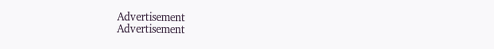Advertisement
Advertisement